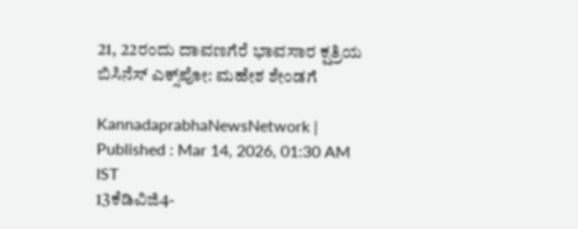21, 22ರಂದು ದಾವಣಗೆರೆ ಭಾವಸಾರ ಕ್ಷತ್ರಿಯ ಬಿಸಿನೆಸ್ ಎಕ್ಸ್‌ಪೋ: ಮಹೇಶ ಶೇಂಡಗೆ

KannadaprabhaNewsNetwork |
Published : Mar 14, 2026, 01:30 AM IST
13ಕೆಡಿವಿಜಿ4-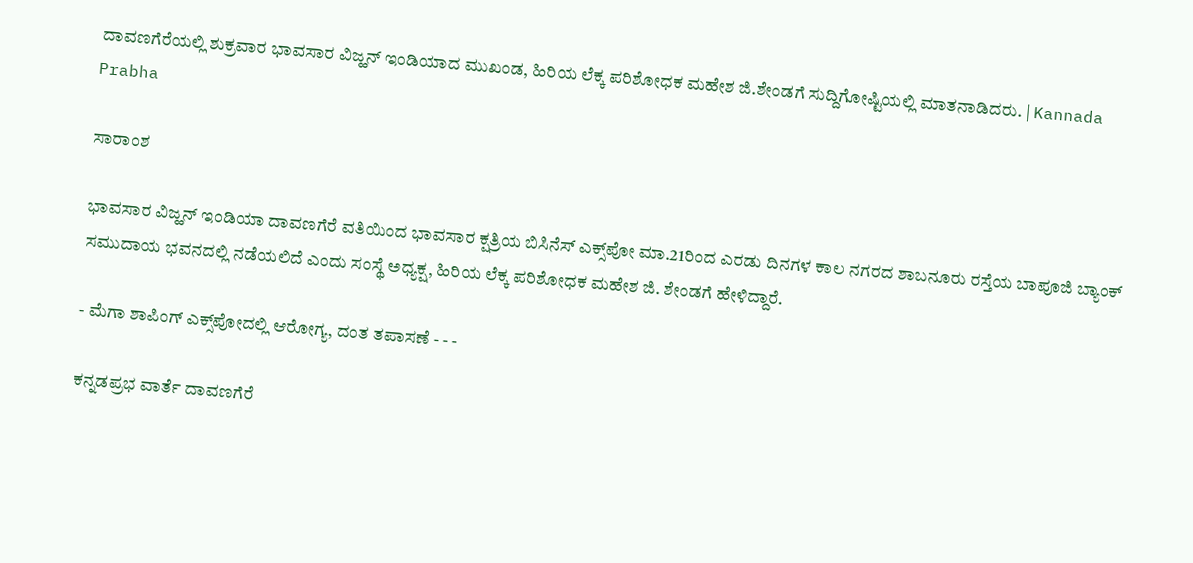ದಾವಣಗೆರೆಯಲ್ಲಿ ಶುಕ್ರವಾರ ಭಾವಸಾರ ವಿಜ್ಹನ್‌ ಇಂಡಿಯಾದ ಮುಖಂಡ, ಹಿರಿಯ ಲೆಕ್ಕ ಪರಿಶೋಧಕ ಮಹೇಶ ಜಿ.ಶೇಂಡಗೆ ಸುದ್ದಿಗೋಷ್ಟಿಯಲ್ಲಿ ಮಾತನಾಡಿದರು. | Kannada Prabha

ಸಾರಾಂಶ

ಭಾವಸಾರ ವಿಜ್ಹನ್ ಇಂಡಿಯಾ ದಾವಣಗೆರೆ ವತಿಯಿಂದ ಭಾವಸಾರ ಕ್ಷತ್ರಿಯ ಬಿಸಿನೆಸ್ ಎಕ್ಸ್‌ಪೋ ಮಾ.21ರಿಂದ ಎರಡು ದಿನಗಳ ಕಾಲ ನಗರದ ಶಾಬನೂರು ರಸ್ತೆಯ ಬಾಪೂಜಿ ಬ್ಯಾಂಕ್ ಸಮುದಾಯ ಭವನದಲ್ಲಿ ನಡೆಯಲಿದೆ ಎಂದು ಸಂಸ್ಥೆ ಅಧ್ಯಕ್ಷ, ಹಿರಿಯ ಲೆಕ್ಕ ಪರಿಶೋಧಕ ಮಹೇಶ ಜಿ. ಶೇಂಡಗೆ ಹೇಳಿದ್ದಾರೆ.

- ಮೆಗಾ ಶಾಪಿಂಗ್ ಎಕ್ಸ್‌ಪೋದಲ್ಲಿ ಆರೋಗ್ಯ, ದಂತ ತಪಾಸಣೆ - - -

ಕನ್ನಡಪ್ರಭ ವಾರ್ತೆ ದಾವಣಗೆರೆ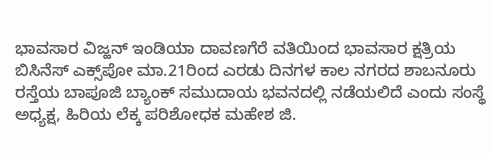ಭಾವಸಾರ ವಿಜ್ಹನ್ ಇಂಡಿಯಾ ದಾವಣಗೆರೆ ವತಿಯಿಂದ ಭಾವಸಾರ ಕ್ಷತ್ರಿಯ ಬಿಸಿನೆಸ್ ಎಕ್ಸ್‌ಪೋ ಮಾ.21ರಿಂದ ಎರಡು ದಿನಗಳ ಕಾಲ ನಗರದ ಶಾಬನೂರು ರಸ್ತೆಯ ಬಾಪೂಜಿ ಬ್ಯಾಂಕ್ ಸಮುದಾಯ ಭವನದಲ್ಲಿ ನಡೆಯಲಿದೆ ಎಂದು ಸಂಸ್ಥೆ ಅಧ್ಯಕ್ಷ, ಹಿರಿಯ ಲೆಕ್ಕ ಪರಿಶೋಧಕ ಮಹೇಶ ಜಿ.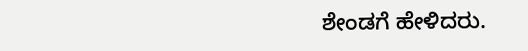ಶೇಂಡಗೆ ಹೇಳಿದರು.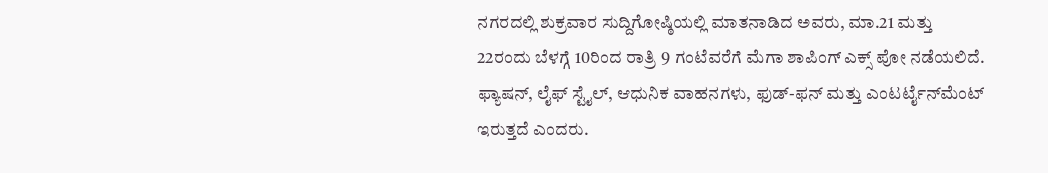ನಗರದಲ್ಲಿ ಶುಕ್ರವಾರ ಸುದ್ದಿಗೋಷ್ಠಿಯಲ್ಲಿ ಮಾತನಾಡಿದ ಅವರು, ಮಾ.21 ಮತ್ತು 22ರಂದು ಬೆಳಗ್ಗೆ 10ರಿಂದ ರಾತ್ರಿ 9 ಗಂಟೆವರೆಗೆ ಮೆಗಾ ಶಾಪಿಂಗ್ ಎಕ್ಸ್‌ ಪೋ ನಡೆಯಲಿದೆ. ಫ್ಯಾಷನ್‌, ಲೈಫ್ ಸ್ಟೈಲ್‌, ಆಧುನಿಕ ವಾಹನಗಳು, ಫುಡ್-ಫನ್‌ ಮತ್ತು ಎಂಟರ್ಟೈನ್‌ಮೆಂಟ್ ಇರುತ್ತದೆ ಎಂದರು.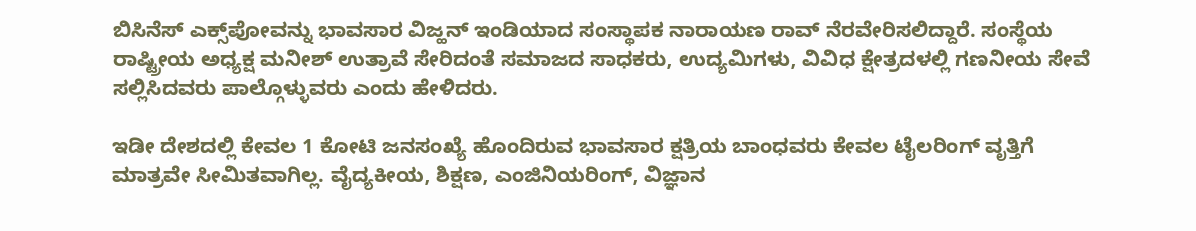ಬಿಸಿನೆಸ್ ಎಕ್ಸ್‌ಪೋವನ್ನು ಭಾವಸಾರ ವಿಜ್ಹನ್‌ ಇಂಡಿಯಾದ ಸಂಸ್ಥಾಪಕ ನಾರಾಯಣ ರಾವ್ ನೆರವೇರಿಸಲಿದ್ದಾರೆ. ಸಂಸ್ಥೆಯ ರಾಷ್ಟ್ರೀಯ ಅಧ್ಯಕ್ಷ ಮನೀಶ್ ಉತ್ರಾವೆ ಸೇರಿದಂತೆ ಸಮಾಜದ ಸಾಧಕರು, ಉದ್ಯಮಿಗಳು, ವಿವಿಧ ಕ್ಷೇತ್ರದಳಲ್ಲಿ ಗಣನೀಯ ಸೇವೆ ಸಲ್ಲಿಸಿದವರು ಪಾಲ್ಗೊಳ್ಳುವರು ಎಂದು ಹೇಳಿದರು.

ಇಡೀ ದೇಶದಲ್ಲಿ ಕೇವಲ 1 ಕೋಟಿ ಜನಸಂಖ್ಯೆ ಹೊಂದಿರುವ ಭಾವಸಾರ ಕ್ಷತ್ರಿಯ ಬಾಂಧವರು ಕೇವಲ ಟೈಲರಿಂಗ್ ವೃತ್ತಿಗೆ ಮಾತ್ರವೇ ಸೀಮಿತವಾಗಿಲ್ಲ. ವೈದ್ಯಕೀಯ, ಶಿಕ್ಷಣ, ಎಂಜಿನಿಯರಿಂಗ್, ವಿಜ್ಞಾನ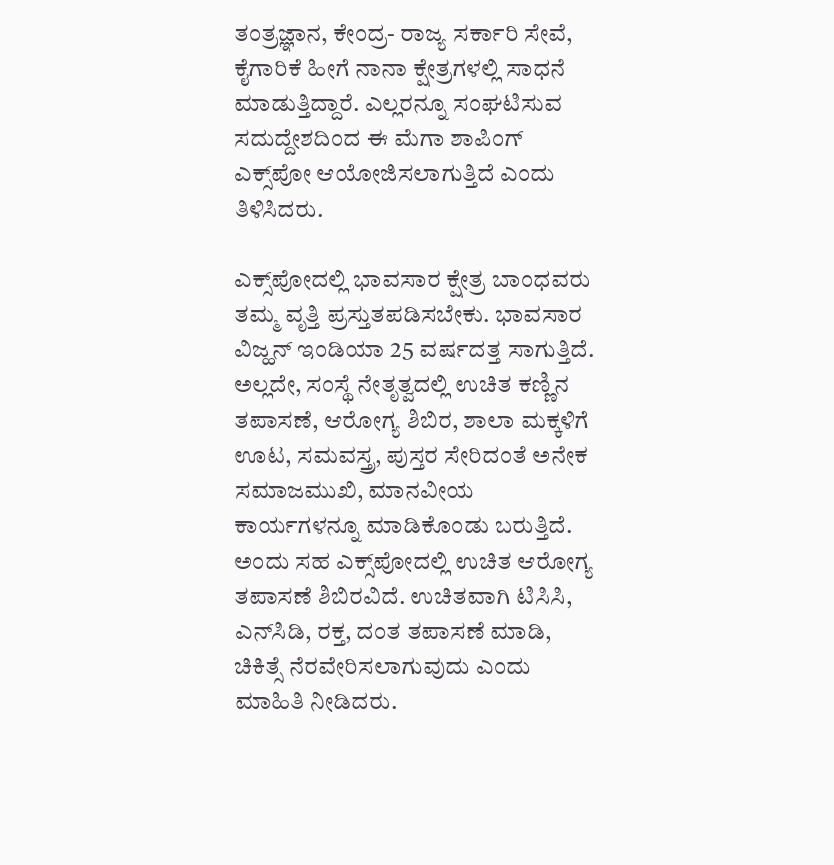ತಂತ್ರಜ್ಞಾನ, ಕೇಂದ್ರ- ರಾಜ್ಯ ಸರ್ಕಾರಿ ಸೇವೆ, ಕೈಗಾರಿಕೆ ಹೀಗೆ ನಾನಾ ಕ್ಷೇತ್ರಗಳಲ್ಲಿ ಸಾಧನೆ ಮಾಡುತ್ತಿದ್ದಾರೆ. ಎಲ್ಲರನ್ನೂ ಸಂಘಟಿಸುವ ಸದುದ್ದೇಶದಿಂದ ಈ ಮೆಗಾ ಶಾಪಿಂಗ್ ಎಕ್ಸ್‌ಪೋ ಆಯೋಜಿಸಲಾಗುತ್ತಿದೆ ಎಂದು ತಿಳಿಸಿದರು.

ಎಕ್ಸ್‌ಪೋದಲ್ಲಿ ಭಾವಸಾರ ಕ್ಷೇತ್ರ ಬಾಂಧವರು ತಮ್ಮ ವೃತ್ತಿ ಪ್ರಸ್ತುತಪಡಿಸಬೇಕು. ಭಾವಸಾರ ವಿಜ್ಹನ್ ಇಂಡಿಯಾ 25 ವರ್ಷದತ್ತ ಸಾಗುತ್ತಿದೆ. ಅಲ್ಲದೇ, ಸಂಸ್ಥೆ ನೇತೃತ್ವದಲ್ಲಿ ಉಚಿತ ಕಣ್ಣಿನ ತಪಾಸಣೆ, ಆರೋಗ್ಯ ಶಿಬಿರ, ಶಾಲಾ ಮಕ್ಕಳಿಗೆ ಊಟ, ಸಮವಸ್ತ್ರ, ಪುಸ್ತರ ಸೇರಿದಂತೆ ಅನೇಕ ಸಮಾಜಮುಖಿ, ಮಾನವೀಯ ಕಾರ್ಯಗಳನ್ನೂ ಮಾಡಿಕೊಂಡು ಬರುತ್ತಿದೆ. ಅಂದು ಸಹ ಎಕ್ಸ್‌ಪೋದಲ್ಲಿ ಉಚಿತ ಆರೋಗ್ಯ ತಪಾಸಣೆ ಶಿಬಿರವಿದೆ. ಉಚಿತವಾಗಿ ಟಿಸಿಸಿ, ಎನ್‌ಸಿಡಿ, ರಕ್ತ, ದಂತ ತಪಾಸಣೆ ಮಾಡಿ, ಚಿಕಿತ್ಸೆ ನೆರವೇರಿಸಲಾಗುವುದು ಎಂದು ಮಾಹಿತಿ ನೀಡಿದರು.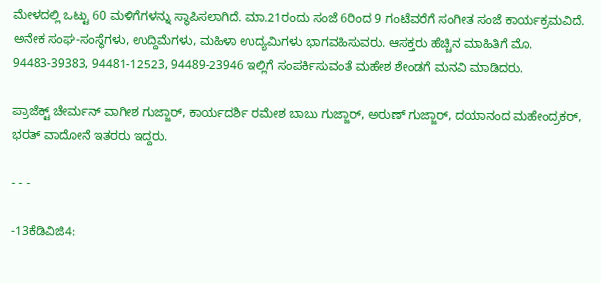ಮೇಳದಲ್ಲಿ ಒಟ್ಟು 60 ಮಳಿಗೆಗಳನ್ನು ಸ್ಥಾಪಿಸಲಾಗಿದೆ. ಮಾ.21ರಂದು ಸಂಜೆ 6ರಿಂದ 9 ಗಂಟೆವರೆಗೆ ಸಂಗೀತ ಸಂಜೆ ಕಾರ್ಯಕ್ರಮವಿದೆ. ಅನೇಕ ಸಂಘ-ಸಂಸ್ಥೆಗಳು, ಉದ್ದಿಮೆಗಳು, ಮಹಿಳಾ ಉದ್ಯಮಿಗಳು ಭಾಗವಹಿಸುವರು. ಆಸಕ್ತರು ಹೆಚ್ಚಿನ ಮಾಹಿತಿಗೆ ಮೊ. 94483-39383, 94481-12523, 94489-23946 ಇಲ್ಲಿಗೆ ಸಂಪರ್ಕಿಸುವಂತೆ ಮಹೇಶ ಶೇಂಡಗೆ ಮನವಿ ಮಾಡಿದರು.

ಪ್ರಾಜೆಕ್ಟ್ ಚೇರ್ಮನ್‌ ವಾಗೀಶ ಗುಜ್ಜಾರ್, ಕಾರ್ಯದರ್ಶಿ ರಮೇಶ ಬಾಬು ಗುಜ್ಜಾರ್‌, ಅರುಣ್ ಗುಜ್ಜಾರ್, ದಯಾನಂದ ಮಹೇಂದ್ರಕರ್, ಭರತ್ ವಾದೋನೆ ಇತರರು ಇದ್ದರು.

- - -

-13ಕೆಡಿವಿಜಿ4: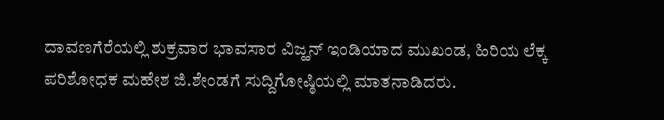ದಾವಣಗೆರೆಯಲ್ಲಿ ಶುಕ್ರವಾರ ಭಾವಸಾರ ವಿಜ್ಹನ್‌ ಇಂಡಿಯಾದ ಮುಖಂಡ, ಹಿರಿಯ ಲೆಕ್ಕ ಪರಿಶೋಧಕ ಮಹೇಶ ಜಿ.ಶೇಂಡಗೆ ಸುದ್ದಿಗೋಷ್ಠಿಯಲ್ಲಿ ಮಾತನಾಡಿದರು.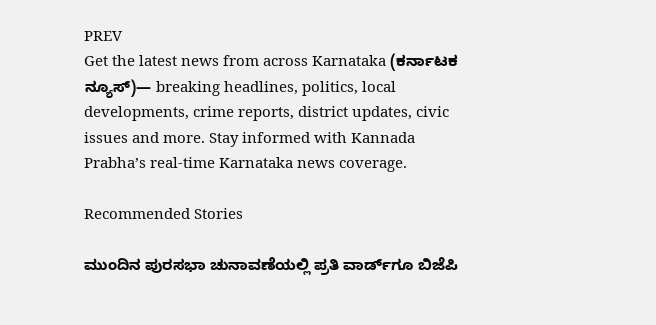PREV
Get the latest news from across Karnataka (ಕರ್ನಾಟಕ ನ್ಯೂಸ್)— breaking headlines, politics, local developments, crime reports, district updates, civic issues and more. Stay informed with Kannada Prabha’s real‑time Karnataka news coverage.

Recommended Stories

ಮುಂದಿನ ಪುರಸಭಾ ಚುನಾವಣೆಯಲ್ಲಿ ಪ್ರತಿ ವಾರ್ಡ್‌ಗೂ ಬಿಜೆಪಿ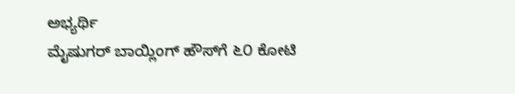ಅಭ್ಯರ್ಥಿ
ಮೈಷುಗರ್ ಬಾಯ್ಲಿಂಗ್ ಹೌಸ್‌ಗೆ ೬೦ ಕೋಟಿ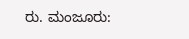ರು. ಮಂಜೂರು: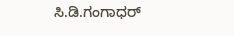ಸಿ.ಡಿ.ಗಂಗಾಧರ್